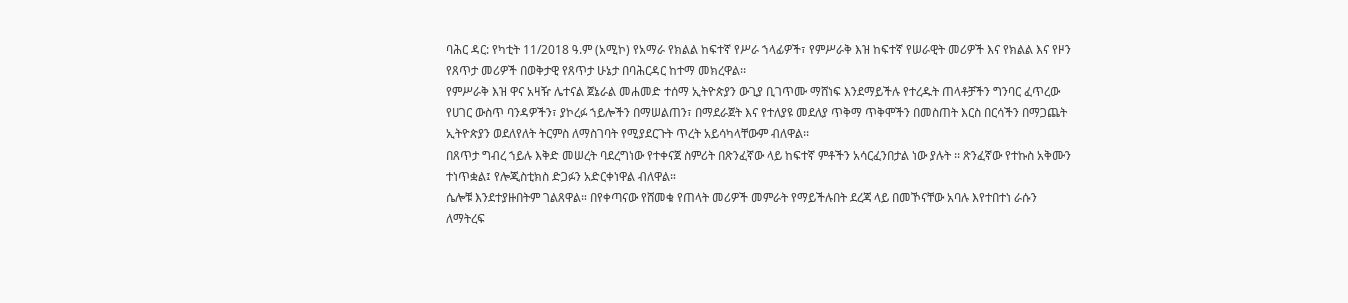ባሕር ዳር: የካቲት 11/2018 ዓ.ም (አሚኮ) የአማራ የክልል ከፍተኛ የሥራ ኀላፊዎች፣ የምሥራቅ እዝ ከፍተኛ የሠራዊት መሪዎች እና የክልል እና የዞን የጸጥታ መሪዎች በወቅታዊ የጸጥታ ሁኔታ በባሕርዳር ከተማ መክረዋል፡፡
የምሥራቅ እዝ ዋና አዛዥ ሌተናል ጀኔራል መሐመድ ተሰማ ኢትዮጵያን ውጊያ ቢገጥሙ ማሸነፍ እንደማይችሉ የተረዱት ጠላቶቻችን ግንባር ፈጥረው የሀገር ውስጥ ባንዳዎችን፣ ያኮረፉ ኀይሎችን በማሠልጠን፣ በማደራጀት እና የተለያዩ መደለያ ጥቅማ ጥቅሞችን በመስጠት እርስ በርሳችን በማጋጨት ኢትዮጵያን ወደለየለት ትርምስ ለማስገባት የሚያደርጉት ጥረት አይሳካላቸውም ብለዋል፡፡
በጸጥታ ግብረ ኀይሉ እቅድ መሠረት ባደረግነው የተቀናጀ ስምሪት በጽንፈኛው ላይ ከፍተኛ ምቶችን አሳርፈንበታል ነው ያሉት ፡፡ ጽንፈኛው የተኩስ አቅሙን ተነጥቋል፤ የሎጂስቲክስ ድጋፉን አድርቀነዋል ብለዋል።
ሴሎቹ እንደተያዙበትም ገልጸዋል። በየቀጣናው የሸመቁ የጠላት መሪዎች መምራት የማይችሉበት ደረጃ ላይ በመኾናቸው አባሉ እየተበተነ ራሱን ለማትረፍ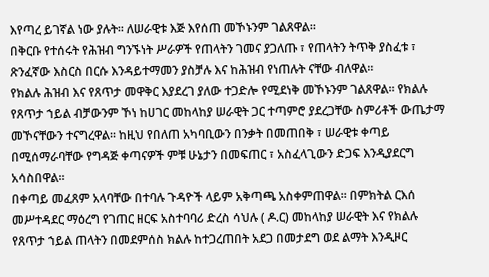እየጣረ ይገኛል ነው ያሉት፡፡ ለሠራዊቱ እጅ እየሰጠ መኾኑንም ገልጸዋል።
በቅርቡ የተሰሩት የሕዝብ ግንኙነት ሥራዎች የጠላትን ገመና ያጋለጡ ፣ የጠላትን ትጥቅ ያስፈቱ ፣ ጽንፈኛው እስርስ በርሱ እንዳይተማመን ያስቻሉ እና ከሕዝብ የነጠሉት ናቸው ብለዋል።
የክልሉ ሕዝብ እና የጸጥታ መዋቅር እያደረገ ያለው ተጋድሎ የሚደነቅ መኾኑንም ገልጸዋል። የክልሉ የጸጥታ ኀይል ብቻውንም ኾነ ከሀገር መከላከያ ሠራዊት ጋር ተጣምሮ ያደረጋቸው ስምሪቶች ውጤታማ መኾናቸውን ተናግረዋል፡፡ ከዚህ የበለጠ አካባቢውን በንቃት በመጠበቅ ፣ ሠራዊቱ ቀጣይ በሚሰማራባቸው የግዳጅ ቀጣናዎች ምቹ ሁኔታን በመፍጠር ፣ አስፈላጊውን ድጋፍ እንዲያደርግ አሳስበዋል፡፡
በቀጣይ መፈጸም አላባቸው በተባሉ ጉዳዮች ላይም አቅጣጫ አስቀምጠዋል፡፡ በምክትል ርእሰ መሥተዳደር ማዕረግ የገጠር ዘርፍ አስተባባሪ ድረስ ሳህሉ ( ዶ.ር) መከላከያ ሠራዊት እና የክልሉ የጸጥታ ኀይል ጠላትን በመደምሰስ ክልሉ ከተጋረጠበት አደጋ በመታደግ ወደ ልማት እንዲዞር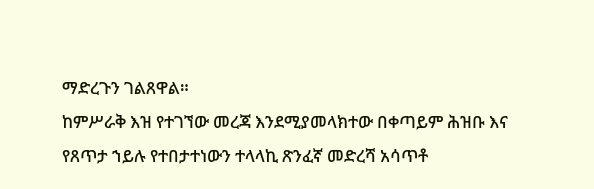ማድረጉን ገልጸዋል።
ከምሥራቅ እዝ የተገኘው መረጃ እንደሚያመላክተው በቀጣይም ሕዝቡ እና የጸጥታ ኀይሉ የተበታተነውን ተላላኪ ጽንፈኛ መድረሻ አሳጥቶ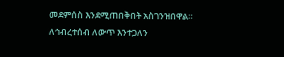መደምሰስ እንደሚጠበቅበት አስገንዝበዋል።
ለኅብረተሰብ ለውጥ እንተጋለን